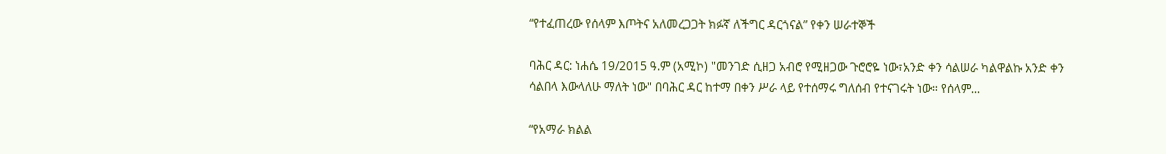“የተፈጠረው የሰላም እጦትና አለመረጋጋት ክፉኛ ለችግር ዳርጎናል” የቀን ሠራተኞች

ባሕር ዳር: ነሐሴ 19/2015 ዓ.ም (አሚኮ) "መንገድ ሲዘጋ አብሮ የሚዘጋው ጉሮሮዬ ነው፣አንድ ቀን ሳልሠራ ካልዋልኩ አንድ ቀን ሳልበላ እውላለሁ ማለት ነው" በባሕር ዳር ከተማ በቀን ሥራ ላይ የተሰማሩ ግለሰብ የተናገሩት ነው። የሰላም...

“የአማራ ክልል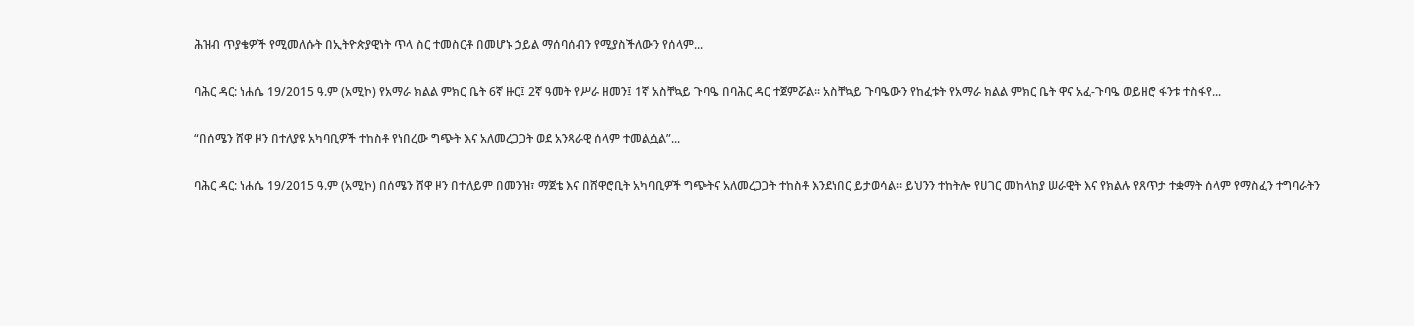ሕዝብ ጥያቄዎች የሚመለሱት በኢትዮጵያዊነት ጥላ ስር ተመስርቶ በመሆኑ ኃይል ማሰባሰብን የሚያስችለውን የሰላም...

ባሕር ዳር: ነሐሴ 19/2015 ዓ.ም (አሚኮ) የአማራ ክልል ምክር ቤት 6ኛ ዙር፤ 2ኛ ዓመት የሥራ ዘመን፤ 1ኛ አስቸኳይ ጉባዔ በባሕር ዳር ተጀምሯል፡፡ አስቸኳይ ጉባዔውን የከፈቱት የአማራ ክልል ምክር ቤት ዋና አፈ-ጉባዔ ወይዘሮ ፋንቱ ተስፋየ...

“በሰሜን ሸዋ ዞን በተለያዩ አካባቢዎች ተከስቶ የነበረው ግጭት እና አለመረጋጋት ወደ አንጻራዊ ሰላም ተመልሷል”...

ባሕር ዳር: ነሐሴ 19/2015 ዓ.ም (አሚኮ) በሰሜን ሸዋ ዞን በተለይም በመንዝ፣ ማጀቴ እና በሸዋሮቢት አካባቢዎች ግጭትና አለመረጋጋት ተከስቶ እንደነበር ይታወሳል። ይህንን ተከትሎ የሀገር መከላከያ ሠራዊት እና የክልሉ የጸጥታ ተቋማት ሰላም የማስፈን ተግባራትን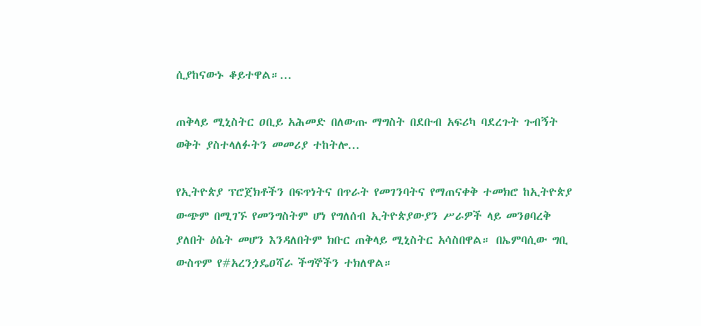ሲያከናውኑ ቆይተዋል።...

ጠቅላይ ሚኒስትር ዐቢይ አሕመድ በለውጡ ማግስት በደቡብ አፍሪካ ባደረጉት ጉብኝት ወቅት ያስተላለፉትን መመሪያ ተከትሎ...

የኢትዮጵያ ፕሮጀክቶችን በፍጥነትና በጥራት የመገንባትና የማጠናቀቅ ተመክሮ ከኢትዮጵያ ውጭም በሚገኙ የመንግስትም ሆነ የግለሰብ ኢትዮጵያውያን ሥራዎች ላይ መንፀባረቅ ያለበት ዕሴት መሆን እንዳለበትም ክቡር ጠቅላይ ሚኒስትር አሳስበዋል። በኤምባሲው ግቢ ውስጥም የ#አረንጏዴዐሻራ ችግኞችን ተክለዋል።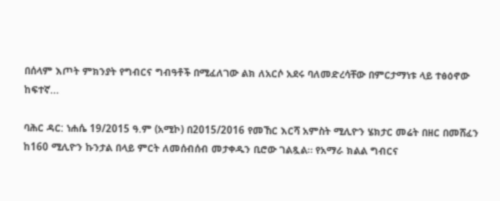በሰላም እጦት ምክንያት የግብርና ግብዓቶች በሚፈለገው ልክ ለአርሶ አደሩ ባለመድረሳቸው በምርታማነቱ ላይ ተፅዕኖው ከፍተኛ...

ባሕር ዳር: ነሐሴ 19/2015 ዓ.ም (አሚኮ) በ2015/2016 የመኸር እርሻ አምስት ሚሊዮን ሄክታር መሬት በዘር በመሸፈን ከ160 ሚሊዮን ኩንታል በላይ ምርት ለመሰብሰብ መታቀዱን ቢሮው ገልጿል። የአማራ ክልል ግብርና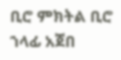ቢሮ ምክትል ቢሮ ኀላፊ አጀበ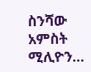ስንሻው አምስት ሚሊዮን...